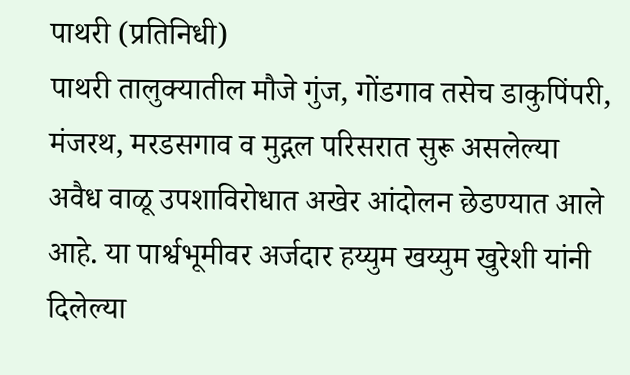पाथरी (प्रतिनिधी)
पाथरी तालुक्यातील मौजे गुंज, गोंडगाव तसेच डाकुपिंपरी, मंजरथ, मरडसगाव व मुद्गल परिसरात सुरू असलेल्या अवैध वाळू उपशाविरोधात अखेर आंदोलन छेडण्यात आले आहे. या पार्श्वभूमीवर अर्जदार हय्युम खय्युम खुरेशी यांनी दिलेल्या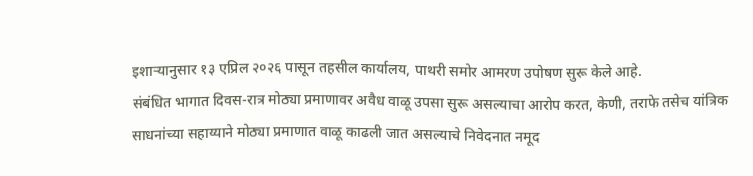इशाऱ्यानुसार १३ एप्रिल २०२६ पासून तहसील कार्यालय, पाथरी समोर आमरण उपोषण सुरू केले आहे.
संबंधित भागात दिवस-रात्र मोठ्या प्रमाणावर अवैध वाळू उपसा सुरू असल्याचा आरोप करत, केणी, तराफे तसेच यांत्रिक साधनांच्या सहाय्याने मोठ्या प्रमाणात वाळू काढली जात असल्याचे निवेदनात नमूद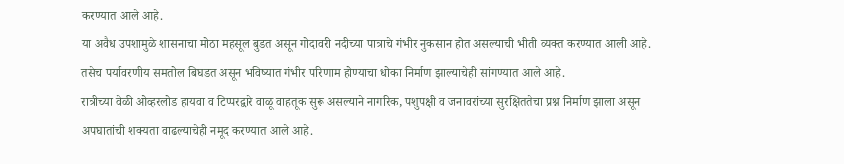करण्यात आले आहे.
या अवैध उपशामुळे शासनाचा मोठा महसूल बुडत असून गोदावरी नदीच्या पात्राचे गंभीर नुकसान होत असल्याची भीती व्यक्त करण्यात आली आहे. तसेच पर्यावरणीय समतोल बिघडत असून भविष्यात गंभीर परिणाम होण्याचा धोका निर्माण झाल्याचेही सांगण्यात आले आहे.
रात्रीच्या वेळी ओव्हरलोड हायवा व टिप्परद्वारे वाळू वाहतूक सुरू असल्याने नागरिक, पशुपक्षी व जनावरांच्या सुरक्षिततेचा प्रश्न निर्माण झाला असून अपघातांची शक्यता वाढल्याचेही नमूद करण्यात आले आहे.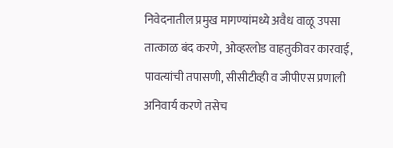निवेदनातील प्रमुख मागण्यांमध्ये अवैध वाळू उपसा तात्काळ बंद करणे, ओव्हरलोड वाहतुकीवर कारवाई, पावत्यांची तपासणी, सीसीटीव्ही व जीपीएस प्रणाली अनिवार्य करणे तसेच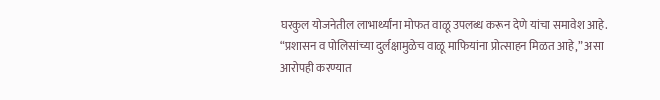घरकुल योजनेतील लाभार्थ्यांना मोफत वाळू उपलब्ध करून देणे यांचा समावेश आहे.
“प्रशासन व पोलिसांच्या दुर्लक्षामुळेच वाळू माफियांना प्रोत्साहन मिळत आहे,” असा आरोपही करण्यात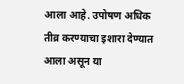आला आहे. उपोषण अधिक तीव्र करण्याचा इशारा देण्यात आला असून या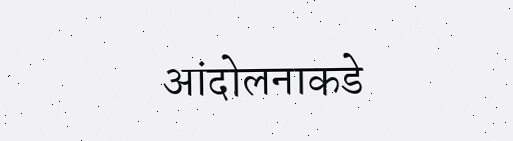आंदोलनाकडे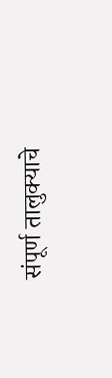संपूर्ण तालुक्याचे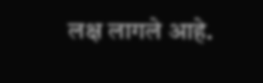लक्ष लागले आहे.